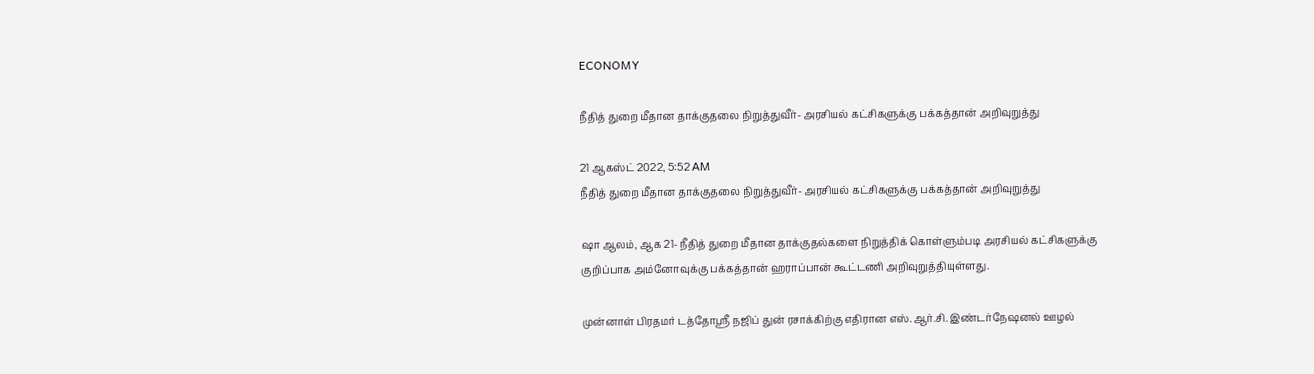ECONOMY

நீதித் துறை மீதான தாக்குதலை நிறுத்துவீர்- அரசியல் கட்சிகளுக்கு பக்கத்தான் அறிவுறுத்து

21 ஆகஸ்ட் 2022, 5:52 AM
நீதித் துறை மீதான தாக்குதலை நிறுத்துவீர்- அரசியல் கட்சிகளுக்கு பக்கத்தான் அறிவுறுத்து

ஷா ஆலம், ஆக 21- நீதித் துறை மீதான தாக்குதல்களை நிறுத்திக் கொள்ளும்படி அரசியல் கட்சிகளுக்கு குறிப்பாக அம்னோவுக்கு பக்கத்தான் ஹராப்பான் கூட்டணி அறிவுறுத்தியுள்ளது.

முன்னாள் பிரதமர் டத்தோஸ்ரீ நஜிப் துன் ரசாக்கிற்கு எதிரான எஸ்.ஆர்.சி. இண்டர்நேஷனல் ஊழல்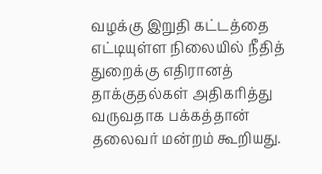வழக்கு இறுதி கட்டத்தை எட்டியுள்ள நிலையில் நீதித் துறைக்கு எதிரானத் தாக்குதல்கள் அதிகரித்து வருவதாக பக்கத்தான் தலைவர் மன்றம் கூறியது.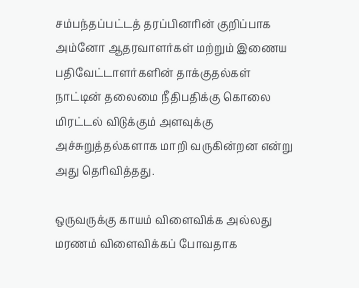சம்பந்தப்பட்டத் தரப்பினரின் குறிப்பாக அம்னோ ஆதரவாளர்கள் மற்றும் இணைய பதிவேட்டாளர்களின் தாக்குதல்கள் நாட்டின் தலைமை நீதிபதிக்கு கொலை மிரட்டல் விடுக்கும் அளவுக்கு அச்சுறுத்தல்களாக மாறி வருகின்றன என்று அது தெரிவித்தது.

ஒருவருக்கு காயம் விளைவிக்க அல்லது மரணம் விளைவிக்கப் போவதாக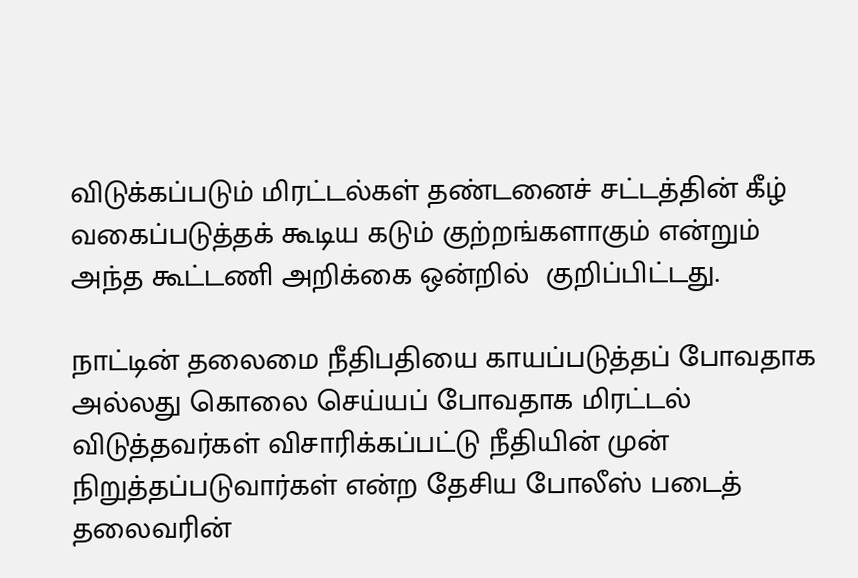விடுக்கப்படும் மிரட்டல்கள் தண்டனைச் சட்டத்தின் கீழ் வகைப்படுத்தக் கூடிய கடும் குற்றங்களாகும் என்றும் அந்த கூட்டணி அறிக்கை ஒன்றில்  குறிப்பிட்டது.

நாட்டின் தலைமை நீதிபதியை காயப்படுத்தப் போவதாக அல்லது கொலை செய்யப் போவதாக மிரட்டல் விடுத்தவர்கள் விசாரிக்கப்பட்டு நீதியின் முன் நிறுத்தப்படுவார்கள் என்ற தேசிய போலீஸ் படைத் தலைவரின்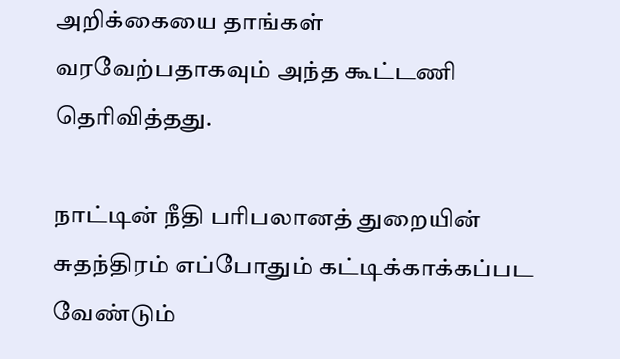அறிக்கையை தாங்கள் வரவேற்பதாகவும் அந்த கூட்டணி தெரிவித்தது.

நாட்டின் நீதி பரிபலானத் துறையின் சுதந்திரம் எப்போதும் கட்டிக்காக்கப்பட வேண்டும்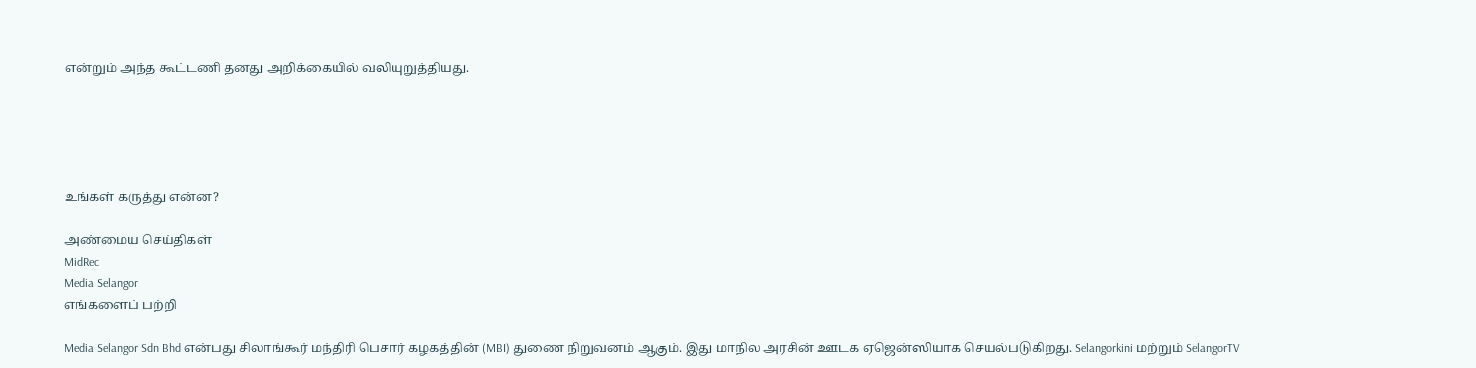என்றும் அந்த கூட்டணி தனது அறிக்கையில் வலியுறுத்தியது.





உங்கள் கருத்து என்ன?

அண்மைய செய்திகள்
MidRec
Media Selangor
எங்களைப் பற்றி

Media Selangor Sdn Bhd என்பது சிலாங்கூர் மந்திரி பெசார் கழகத்தின் (MBI) துணை நிறுவனம் ஆகும். இது மாநில அரசின் ஊடக ஏஜென்ஸியாக செயல்படுகிறது. Selangorkini மற்றும் SelangorTV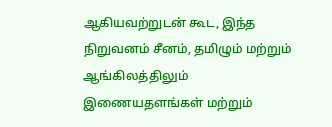ஆகியவற்றுடன் கூட, இந்த நிறுவனம் சீனம், தமிழும் மற்றும் ஆங்கிலத்திலும் இணையதளங்கள் மற்றும்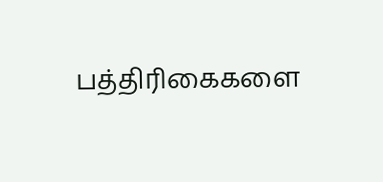பத்திரிகைகளை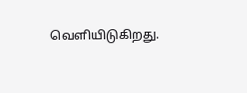வெளியிடுகிறது.